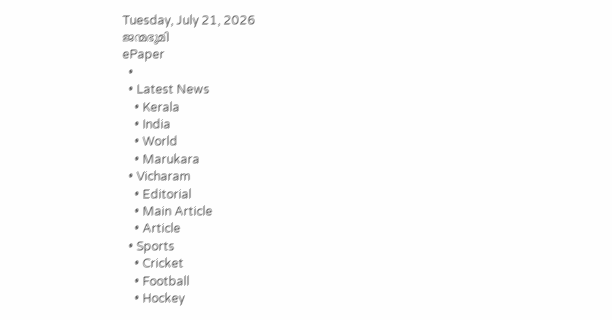Tuesday, July 21, 2026
ജന്മഭൂമി
ePaper
  •
  • Latest News
    • Kerala
    • India
    • World
    • Marukara
  • Vicharam
    • Editorial
    • Main Article
    • Article
  • Sports
    • Cricket
    • Football
    • Hockey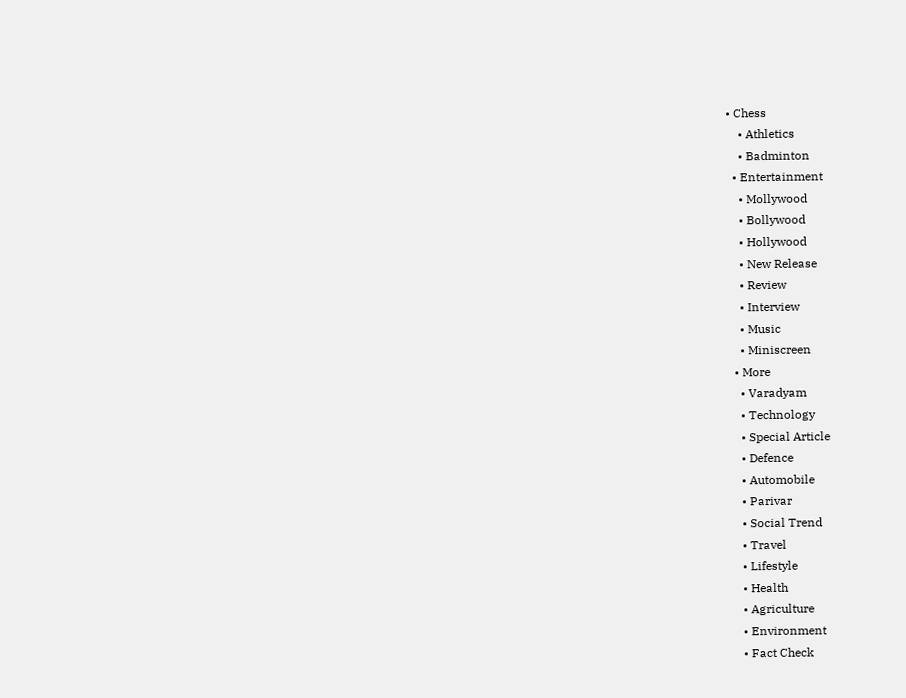• Chess
    • Athletics
    • Badminton
  • Entertainment
    • Mollywood
    • Bollywood
    • Hollywood
    • New Release
    • Review
    • Interview
    • Music
    • Miniscreen
  • More
    • Varadyam
    • Technology
    • Special Article
    • Defence
    • Automobile
    • Parivar
    • Social Trend
    • Travel
    • Lifestyle
    • Health
    • Agriculture
    • Environment
    • Fact Check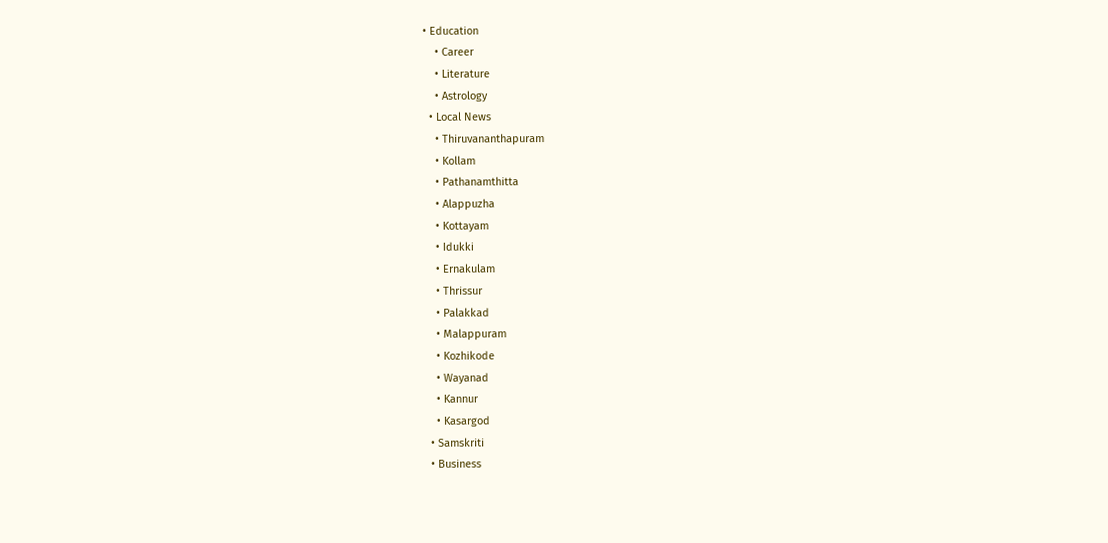• Education
    • Career
    • Literature
    • Astrology
  • Local News
    • Thiruvananthapuram
    • Kollam
    • Pathanamthitta
    • Alappuzha
    • Kottayam
    • Idukki
    • Ernakulam
    • Thrissur
    • Palakkad
    • Malappuram
    • Kozhikode
    • Wayanad
    • Kannur
    • Kasargod
  • Samskriti
  • Business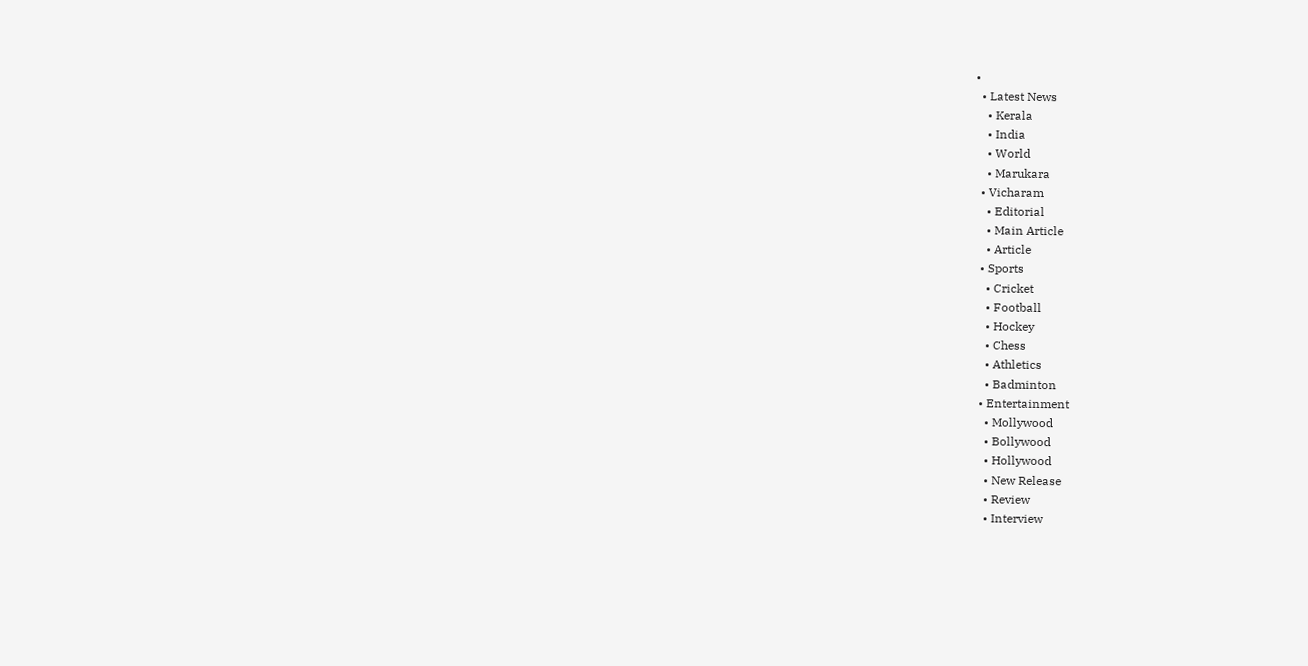•
  • Latest News
    • Kerala
    • India
    • World
    • Marukara
  • Vicharam
    • Editorial
    • Main Article
    • Article
  • Sports
    • Cricket
    • Football
    • Hockey
    • Chess
    • Athletics
    • Badminton
  • Entertainment
    • Mollywood
    • Bollywood
    • Hollywood
    • New Release
    • Review
    • Interview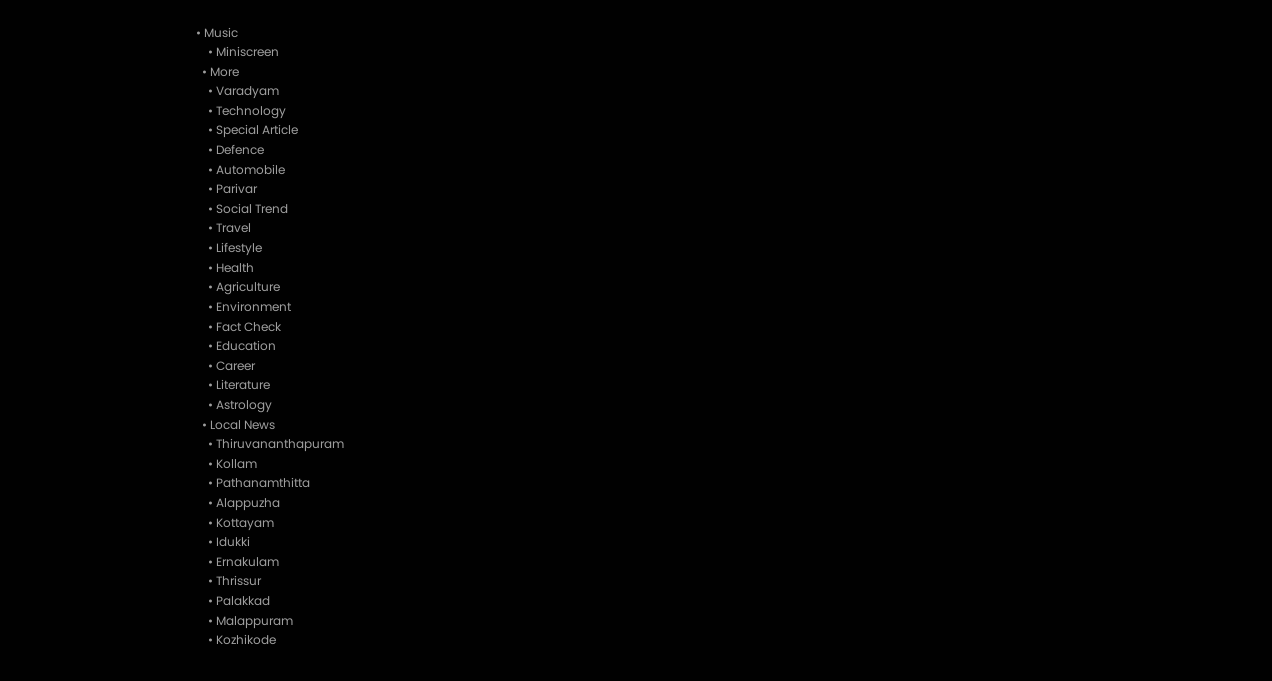• Music
    • Miniscreen
  • More
    • Varadyam
    • Technology
    • Special Article
    • Defence
    • Automobile
    • Parivar
    • Social Trend
    • Travel
    • Lifestyle
    • Health
    • Agriculture
    • Environment
    • Fact Check
    • Education
    • Career
    • Literature
    • Astrology
  • Local News
    • Thiruvananthapuram
    • Kollam
    • Pathanamthitta
    • Alappuzha
    • Kottayam
    • Idukki
    • Ernakulam
    • Thrissur
    • Palakkad
    • Malappuram
    • Kozhikode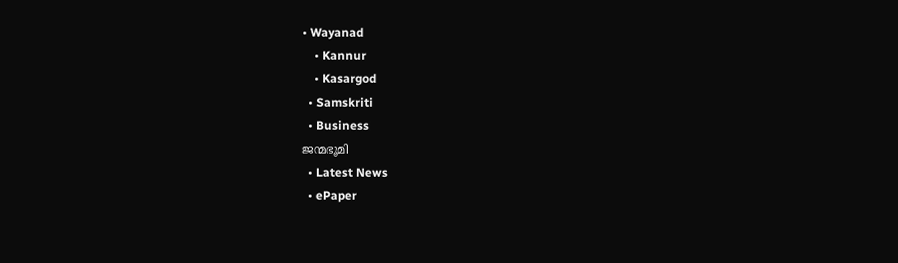• Wayanad
    • Kannur
    • Kasargod
  • Samskriti
  • Business
ജന്മഭൂമി
  • Latest News
  • ePaper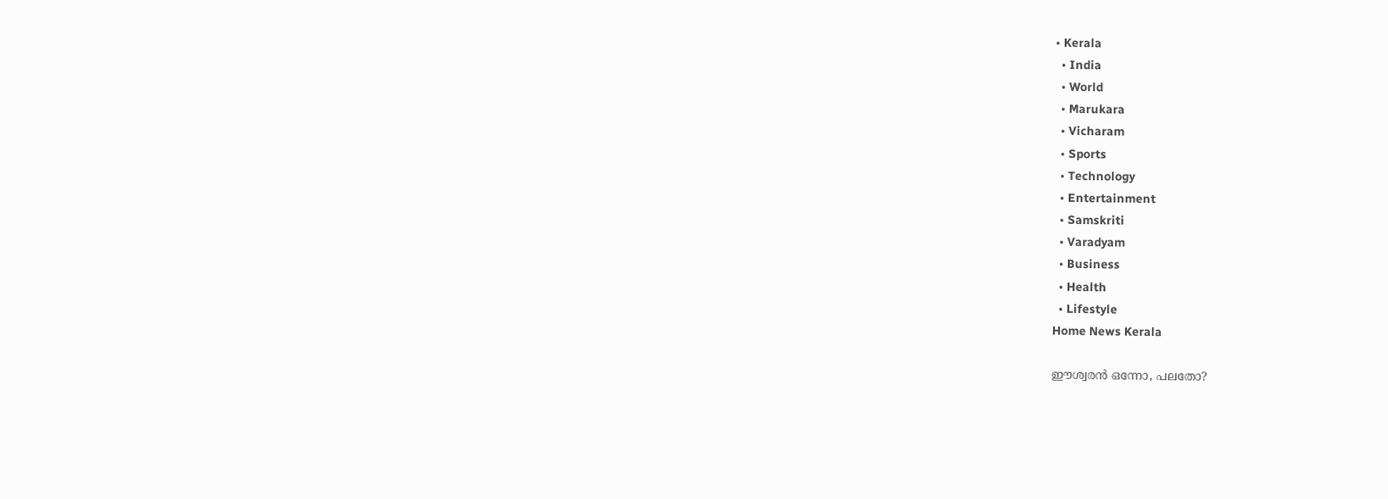• Kerala
  • India
  • World
  • Marukara
  • Vicharam
  • Sports
  • Technology
  • Entertainment
  • Samskriti
  • Varadyam
  • Business
  • Health
  • Lifestyle
Home News Kerala

ഈശ്വരന്‍ ഒന്നോ, പലതോ?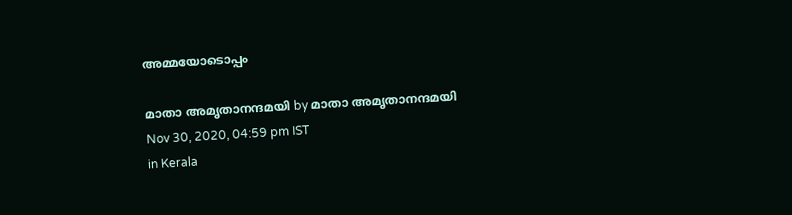അമ്മയോടൊപ്പം

മാതാ അമൃതാനന്ദമയി by മാതാ അമൃതാനന്ദമയി
Nov 30, 2020, 04:59 pm IST
in Kerala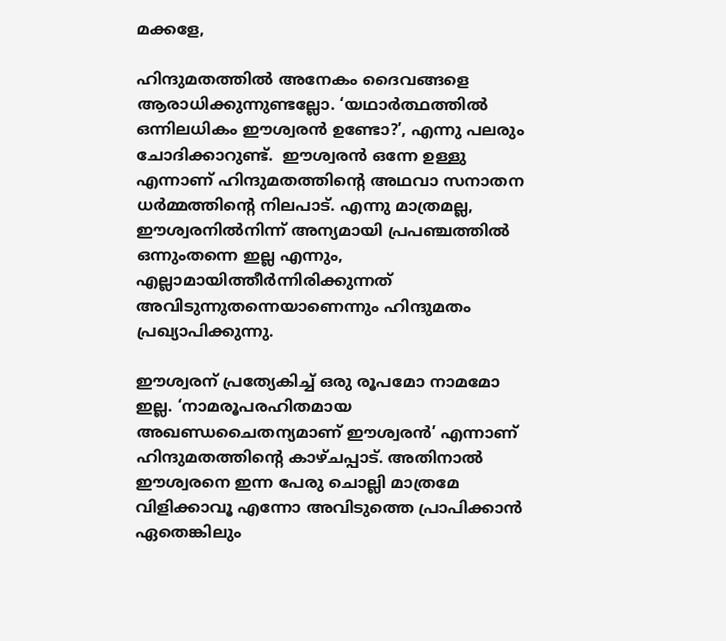മക്കളേ,

ഹിന്ദുമതത്തില്‍ അനേകം ദൈവങ്ങളെ ആരാധിക്കുന്നുണ്ടല്ലോ. ‘യഥാര്‍ത്ഥത്തില്‍ ഒന്നിലധികം ഈശ്വരന്‍ ഉണ്ടോ?’, എന്നു പലരും ചോദിക്കാറുണ്ട്.  ഈശ്വരന്‍ ഒന്നേ ഉള്ളു എന്നാണ് ഹിന്ദുമതത്തിന്റെ അഥവാ സനാതന ധര്‍മ്മത്തിന്റെ നിലപാട്. എന്നു മാത്രമല്ല, ഈശ്വരനില്‍നിന്ന് അന്യമായി പ്രപഞ്ചത്തില്‍ ഒന്നുംതന്നെ ഇല്ല എന്നും, എല്ലാമായിത്തീര്‍ന്നിരിക്കുന്നത് അവിടുന്നുതന്നെയാണെന്നും ഹിന്ദുമതം പ്രഖ്യാപിക്കുന്നു.

ഈശ്വരന് പ്രത്യേകിച്ച് ഒരു രൂപമോ നാമമോ ഇല്ല. ‘നാമരൂപരഹിതമായ അഖണ്ഡചൈതന്യമാണ് ഈശ്വരന്‍’ എന്നാണ് ഹിന്ദുമതത്തിന്റെ കാഴ്ചപ്പാട്. അതിനാല്‍ ഈശ്വരനെ ഇന്ന പേരു ചൊല്ലി മാത്രമേ വിളിക്കാവൂ എന്നോ അവിടുത്തെ പ്രാപിക്കാന്‍ ഏതെങ്കിലും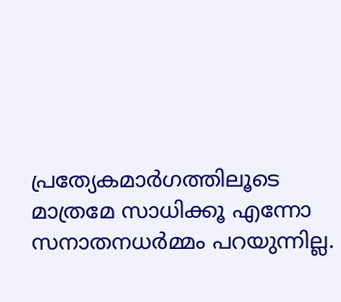പ്രത്യേകമാര്‍ഗത്തിലൂടെ മാത്രമേ സാധിക്കൂ എന്നോ സനാതനധര്‍മ്മം പറയുന്നില്ല.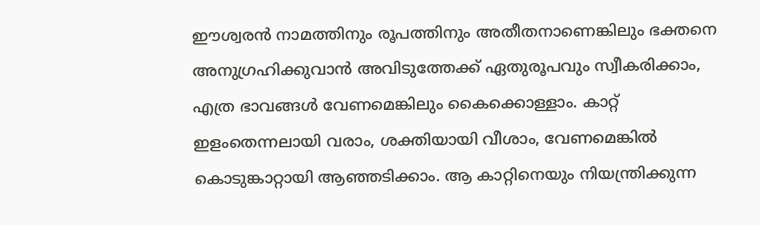ഈശ്വരന്‍ നാമത്തിനും രൂപത്തിനും അതീതനാണെങ്കിലും ഭക്തനെ അനുഗ്രഹിക്കുവാന്‍ അവിടുത്തേക്ക് ഏതുരൂപവും സ്വീകരിക്കാം, എത്ര ഭാവങ്ങള്‍ വേണമെങ്കിലും കൈക്കൊള്ളാം. കാറ്റ് ഇളംതെന്നലായി വരാം, ശക്തിയായി വീശാം, വേണമെങ്കില്‍ കൊടുങ്കാറ്റായി ആഞ്ഞടിക്കാം. ആ കാറ്റിനെയും നിയന്ത്രിക്കുന്ന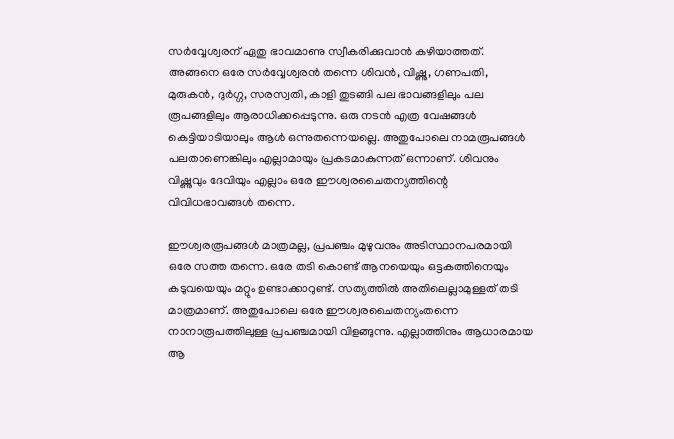സര്‍വ്വേശ്വരന് ഏതു ഭാവമാണു സ്വീകരിക്കുവാന്‍ കഴിയാത്തത്. അങ്ങനെ ഒരേ സര്‍വ്വേശ്വരന്‍ തന്നെ ശിവന്‍, വിഷ്ണു, ഗണപതി, മുരുകന്‍, ദുര്‍ഗ്ഗ, സരസ്വതി, കാളി തുടങ്ങി പല ഭാവങ്ങളിലും പല രൂപങ്ങളിലും ആരാധിക്കപ്പെടുന്നു. ഒരു നടന്‍ എത്ര വേഷങ്ങള്‍ കെട്ടിയാടിയാലും ആള്‍ ഒന്നുതന്നെയല്ലെ. അതുപോലെ നാമരൂപങ്ങള്‍ പലതാണെങ്കിലും എല്ലാമായും പ്രകടമാകുന്നത് ഒന്നാണ്. ശിവനും വിഷ്ണുവും ദേവിയും എല്ലാം ഒരേ ഈശ്വരചൈതന്യത്തിന്റെ വിവിധഭാവങ്ങള്‍ തന്നെ.

ഈശ്വരരൂപങ്ങള്‍ മാത്രമല്ല, പ്രപഞ്ചം മുഴുവനും അടിസ്ഥാനപരമായി ഒരേ സത്ത തന്നെ. ഒരേ തടി കൊണ്ട് ആനയെയും ഒട്ടകത്തിനെയും കടുവയെയും മറ്റും ഉണ്ടാക്കാറുണ്ട്. സത്യത്തില്‍ അതിലെല്ലാമുള്ളത് തടി മാത്രമാണ്. അതുപോലെ ഒരേ ഈശ്വരചൈതന്യംതന്നെ നാനാരൂപത്തിലുള്ള പ്രപഞ്ചമായി വിളങ്ങുന്നു. എല്ലാത്തിനും ആധാരമായ ആ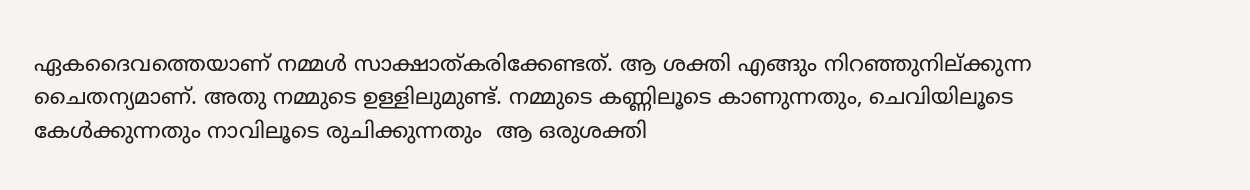ഏകദൈവത്തെയാണ് നമ്മള്‍ സാക്ഷാത്കരിക്കേണ്ടത്. ആ ശക്തി എങ്ങും നിറഞ്ഞുനില്ക്കുന്ന ചൈതന്യമാണ്. അതു നമ്മുടെ ഉള്ളിലുമുണ്ട്. നമ്മുടെ കണ്ണിലൂടെ കാണുന്നതും, ചെവിയിലൂടെ കേള്‍ക്കുന്നതും നാവിലൂടെ രുചിക്കുന്നതും  ആ ഒരുശക്തി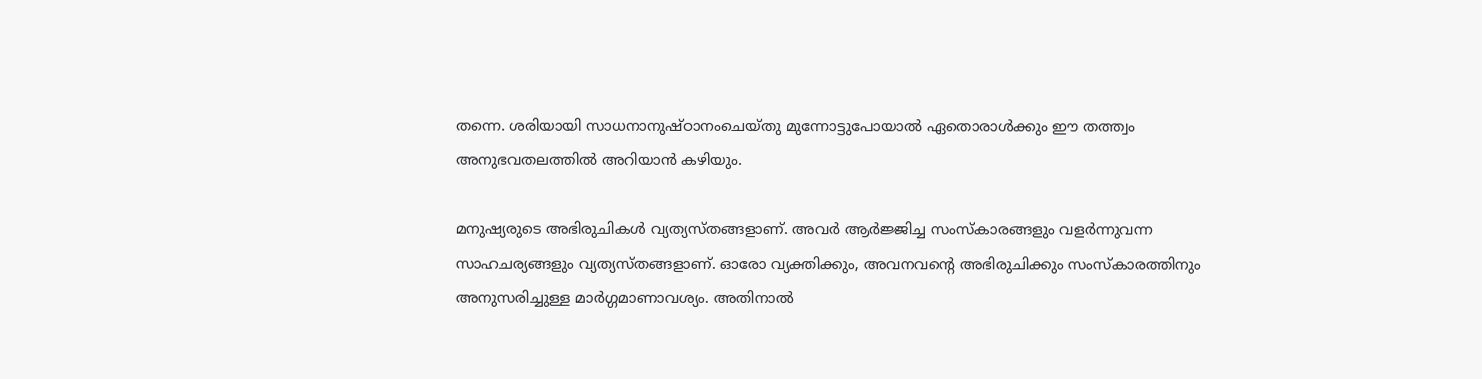തന്നെ. ശരിയായി സാധനാനുഷ്ഠാനംചെയ്തു മുന്നോട്ടുപോയാല്‍ ഏതൊരാള്‍ക്കും ഈ തത്ത്വം അനുഭവതലത്തില്‍ അറിയാന്‍ കഴിയും.

മനുഷ്യരുടെ അഭിരുചികള്‍ വ്യത്യസ്തങ്ങളാണ്. അവര്‍ ആര്‍ജ്ജിച്ച സംസ്‌കാരങ്ങളും വളര്‍ന്നുവന്ന സാഹചര്യങ്ങളും വ്യത്യസ്തങ്ങളാണ്. ഓരോ വ്യക്തിക്കും, അവനവന്റെ അഭിരുചിക്കും സംസ്‌കാരത്തിനും അനുസരിച്ചുള്ള മാര്‍ഗ്ഗമാണാവശ്യം. അതിനാല്‍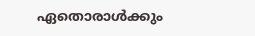ഏതൊരാള്‍ക്കും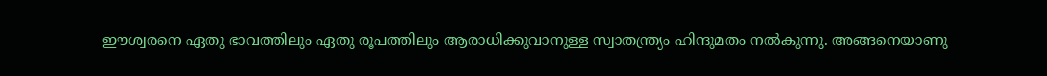ഈശ്വരനെ ഏതു ഭാവത്തിലും ഏതു രൂപത്തിലും ആരാധിക്കുവാനുള്ള സ്വാതന്ത്ര്യം ഹിന്ദുമതം നല്‍കുന്നു. അങ്ങനെയാണു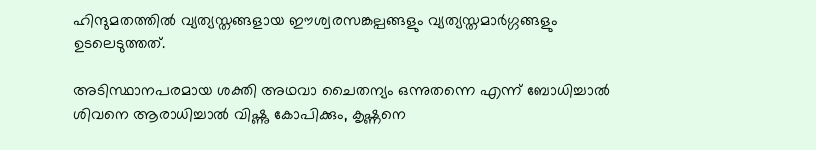ഹിന്ദുമതത്തില്‍ വ്യത്യസ്തങ്ങളായ ഈശ്വരസങ്കല്പങ്ങളും വ്യത്യസ്തമാര്‍ഗ്ഗങ്ങളും ഉടലെടുത്തത്.

അടിസ്ഥാനപരമായ ശക്തി അഥവാ ചൈതന്യം ഒന്നുതന്നെ എന്ന് ബോധിച്ചാല്‍ ശിവനെ ആരാധിച്ചാല്‍ വിഷ്ണു കോപിക്കും, കൃഷ്ണനെ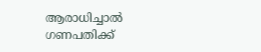ആരാധിച്ചാല്‍ ഗണപതിക്ക്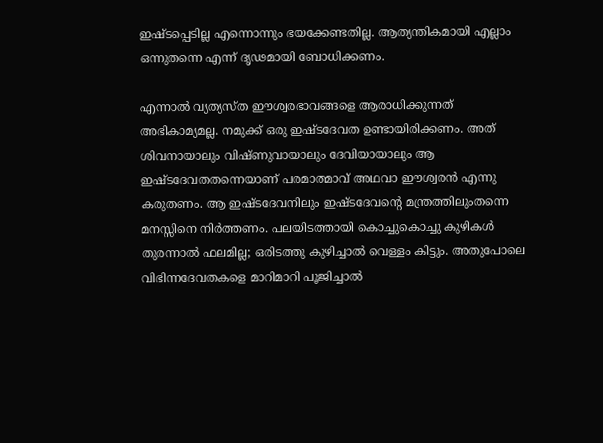ഇഷ്ടപ്പെടില്ല എന്നൊന്നും ഭയക്കേണ്ടതില്ല. ആത്യന്തികമായി എല്ലാം ഒന്നുതന്നെ എന്ന് ദൃഢമായി ബോധിക്കണം.

എന്നാല്‍ വ്യത്യസ്ത ഈശ്വരഭാവങ്ങളെ ആരാധിക്കുന്നത് അഭികാമ്യമല്ല. നമുക്ക് ഒരു ഇഷ്ടദേവത ഉണ്ടായിരിക്കണം. അത് ശിവനായാലും വിഷ്ണുവായാലും ദേവിയായാലും ആ ഇഷ്ടദേവതതന്നെയാണ് പരമാത്മാവ് അഥവാ ഈശ്വരന്‍ എന്നു കരുതണം. ആ ഇഷ്ടദേവനിലും ഇഷ്ടദേവന്റെ മന്ത്രത്തിലുംതന്നെ മനസ്സിനെ നിര്‍ത്തണം. പലയിടത്തായി കൊച്ചുകൊച്ചു കുഴികള്‍ തുരന്നാല്‍ ഫലമില്ല; ഒരിടത്തു കുഴിച്ചാല്‍ വെള്ളം കിട്ടും. അതുപോലെ വിഭിന്നദേവതകളെ മാറിമാറി പൂജിച്ചാല്‍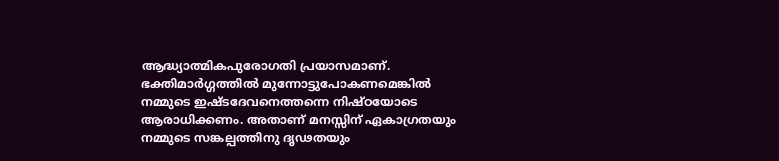ആദ്ധ്യാത്മികപുരോഗതി പ്രയാസമാണ്. ഭക്തിമാര്‍ഗ്ഗത്തില്‍ മുന്നോട്ടുപോകണമെങ്കില്‍ നമ്മുടെ ഇഷ്ടദേവനെത്തന്നെ നിഷ്ഠയോടെ ആരാധിക്കണം. അതാണ് മനസ്സിന് ഏകാഗ്രതയും നമ്മുടെ സങ്കല്പത്തിനു ദൃഢതയും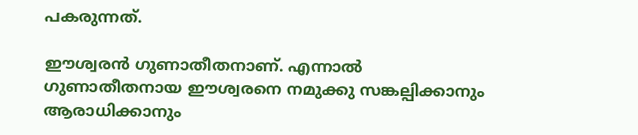പകരുന്നത്.

ഈശ്വരന്‍ ഗുണാതീതനാണ്. എന്നാല്‍ ഗുണാതീതനായ ഈശ്വരനെ നമുക്കു സങ്കല്പിക്കാനും ആരാധിക്കാനും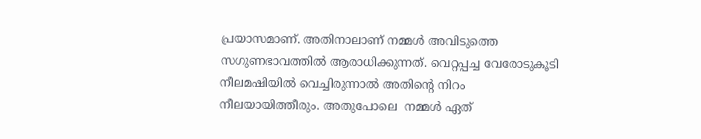പ്രയാസമാണ്. അതിനാലാണ് നമ്മള്‍ അവിടുത്തെ സഗുണഭാവത്തില്‍ ആരാധിക്കുന്നത്. വെറ്റപ്പച്ച വേരോടുകൂടി  നീലമഷിയില്‍ വെച്ചിരുന്നാല്‍ അതിന്റെ നിറം നീലയായിത്തീരും. അതുപോലെ  നമ്മള്‍ ഏത്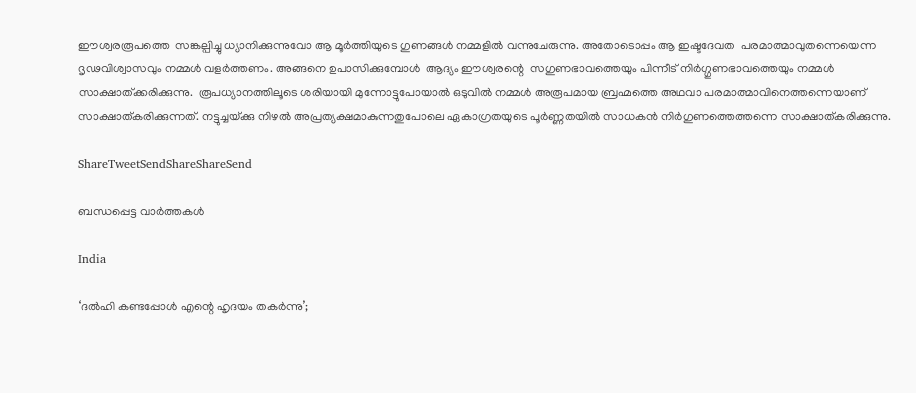ഈശ്വരരൂപത്തെ  സങ്കല്പിച്ചു ധ്യാനിക്കുന്നുവോ ആ മൂര്‍ത്തിയുടെ ഗുണങ്ങള്‍ നമ്മളില്‍ വന്നുചേരുന്നു. അതോടൊപ്പം ആ ഇഷ്ടദേവത  പരമാത്മാവുതന്നെയെന്ന ദൃഢവിശ്വാസവും നമ്മള്‍ വളര്‍ത്തണം. അങ്ങനെ ഉപാസിക്കുമ്പോള്‍  ആദ്യം ഈശ്വരന്റെ  സഗുണഭാവത്തെയും പിന്നീട് നിര്‍ഗ്ഗുണഭാവത്തെയും നമ്മള്‍ സാക്ഷാത്ക്കരിക്കുന്നു.  രൂപധ്യാനത്തിലൂടെ ശരിയായി മുന്നോട്ടുപോയാല്‍ ഒടുവില്‍ നമ്മള്‍ അരൂപമായ ബ്രഹ്മത്തെ അഥവാ പരമാത്മാവിനെത്തന്നെയാണ് സാക്ഷാത്കരിക്കുന്നത്. നട്ടുച്ചയ്‌ക്കു നിഴല്‍ അപ്രത്യക്ഷമാകുന്നതുപോലെ ഏകാഗ്രതയുടെ പൂര്‍ണ്ണതയില്‍ സാധകന്‍ നിര്‍ഗുണത്തെത്തന്നെ സാക്ഷാത്കരിക്കുന്നു.

ShareTweetSendShareShareSend

ബന്ധപ്പെട്ട വാര്‍ത്തകള്‍

India

‘ദൽഹി കണ്ടപ്പോൾ എന്റെ ഹൃദയം തകർന്നു’;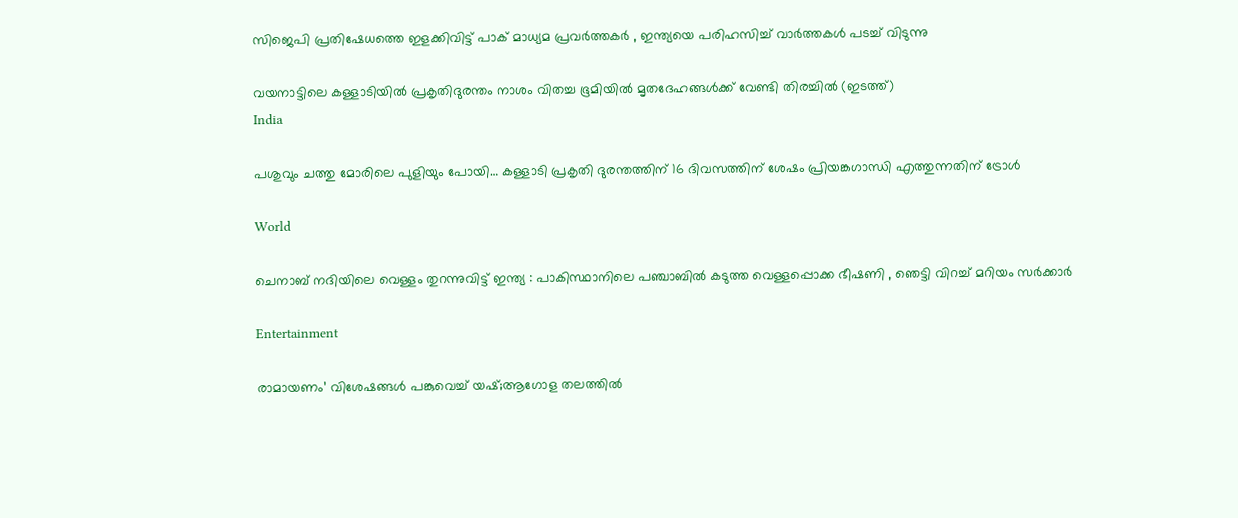സിജെപി പ്രതിഷേധത്തെ ഇളക്കിവിട്ട് പാക് മാധ്യമ പ്രവർത്തകർ , ഇന്ത്യയെ പരിഹസിച്ച് വാർത്തകൾ പടച്ച് വിടുന്നു

വയനാട്ടിലെ കള്ളാടിയില്‍ പ്രകൃതിദുരന്തം നാശം വിതച്ച ഭൂമിയില്‍ മൃതദേഹങ്ങള്‍ക്ക് വേണ്ടി തിരച്ചില്‍ (ഇടത്ത്)
India

പശുവും ചത്തു മോരിലെ പുളിയും പോയി… കള്ളാടി പ്രകൃതി ദുരന്തത്തിന് 16 ദിവസത്തിന് ശേഷം പ്രിയങ്കഗാന്ധി എത്തുന്നതിന് ട്രോള്‍

World

ചെനാബ് നദിയിലെ വെള്ളം തുറന്നുവിട്ട് ഇന്ത്യ : പാകിസ്ഥാനിലെ പഞ്ചാബിൽ കടുത്ത വെള്ളപ്പൊക്ക ഭീഷണി , ഞെട്ടി വിറച്ച് മറിയം സർക്കാർ

Entertainment

രാമായണം’ വിശേഷങ്ങൾ പങ്കുവെച്ച് യഷ്;ആഗോള തലത്തിൽ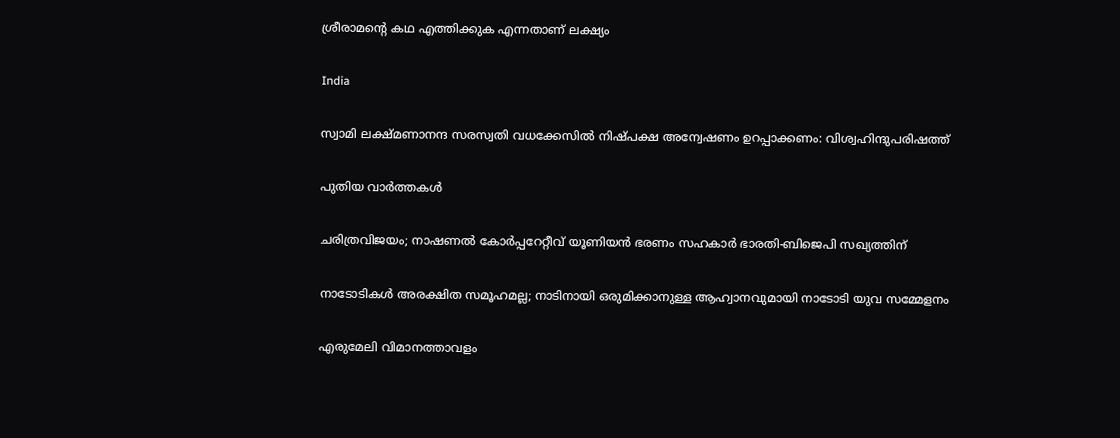ശ്രീരാമന്റെ കഥ എത്തിക്കുക എന്നതാണ് ലക്ഷ്യം

India

സ്വാമി ലക്ഷ്മണാനന്ദ സരസ്വതി വധക്കേസില്‍ നിഷ്പക്ഷ അന്വേഷണം ഉറപ്പാക്കണം: വിശ്വഹിന്ദുപരിഷത്ത്

പുതിയ വാര്‍ത്തകള്‍

ചരിത്രവിജയം; നാഷണല്‍ കോര്‍പ്പറേറ്റീവ് യൂണിയന്‍ ഭരണം സഹകാര്‍ ഭാരതി-ബിജെപി സഖ്യത്തിന്

നാടോടികൾ അരക്ഷിത സമൂഹമല്ല; നാടിനായി ഒരുമിക്കാനുള്ള ആഹ്വാനവുമായി നാടോടി യുവ സമ്മേളനം

എരുമേലി വിമാനത്താവളം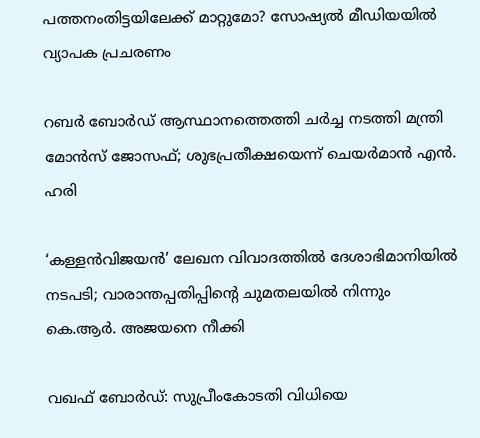പത്തനംതിട്ടയിലേക്ക് മാറ്റുമോ? സോഷ്യല്‍ മീഡിയയില്‍ വ്യാപക പ്രചരണം

റബര്‍ ബോര്‍ഡ് ആസ്ഥാനത്തെത്തി ചര്‍ച്ച നടത്തി മന്ത്രി മോന്‍സ് ജോസഫ്; ശുഭപ്രതീക്ഷയെന്ന് ചെയര്‍മാന്‍ എന്‍. ഹരി

‘കള്ളൻവിജയൻ’ ലേഖന വിവാദത്തിൽ ദേശാഭിമാനിയിൽ നടപടി; വാരാന്തപ്പതിപ്പിന്റെ ചുമതലയിൽ നിന്നും കെ.ആർ. അജയനെ നീക്കി

വഖഫ് ബോർഡ്: സുപ്രീംകോടതി വിധിയെ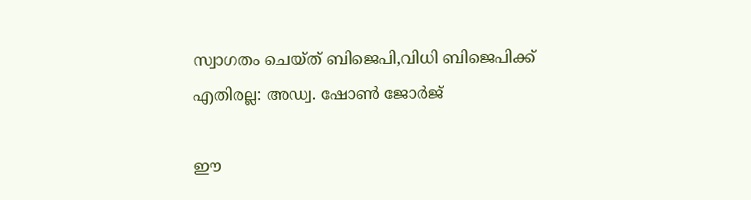സ്വാഗതം ചെയ്ത് ബിജെപി,വിധി ബിജെപിക്ക് എതിരല്ല: അഡ്വ. ഷോൺ ജോർജ്

ഈ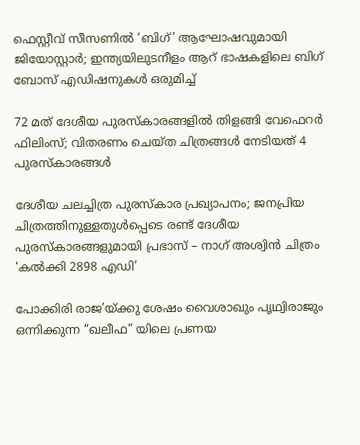ഫെസ്റ്റീവ് സീസണിൽ ‘ബിഗ്’ ആഘോഷവുമായി ജിയോസ്റ്റാർ; ഇന്ത്യയിലുടനീളം ആറ് ഭാഷകളിലെ ബിഗ് ബോസ് എഡിഷനുകൾ ഒരുമിച്ച്

72 മത് ദേശീയ പുരസ്‌കാരങ്ങളിൽ തിളങ്ങി വേഫെറർ ഫിലിംസ്; വിതരണം ചെയ്ത ചിത്രങ്ങൾ നേടിയത് 4 പുരസ്കാരങ്ങൾ

ദേശീയ ചലച്ചിത്ര പുരസ്‌കാര പ്രഖ്യാപനം; ജനപ്രിയ ചിത്രത്തിനുള്ളതുൾപ്പെടെ രണ്ട് ദേശീയ പുരസ്‍കാരങ്ങളുമായി പ്രഭാസ് – നാഗ് അശ്വിൻ ചിത്രം ‘കൽക്കി 2898 എഡി’

പോക്കിരി രാജ’യ്‌ക്കു ശേഷം വൈശാഖും പൃഥ്വിരാജും ഒന്നിക്കുന്ന “ഖലീഫ” യിലെ പ്രണയ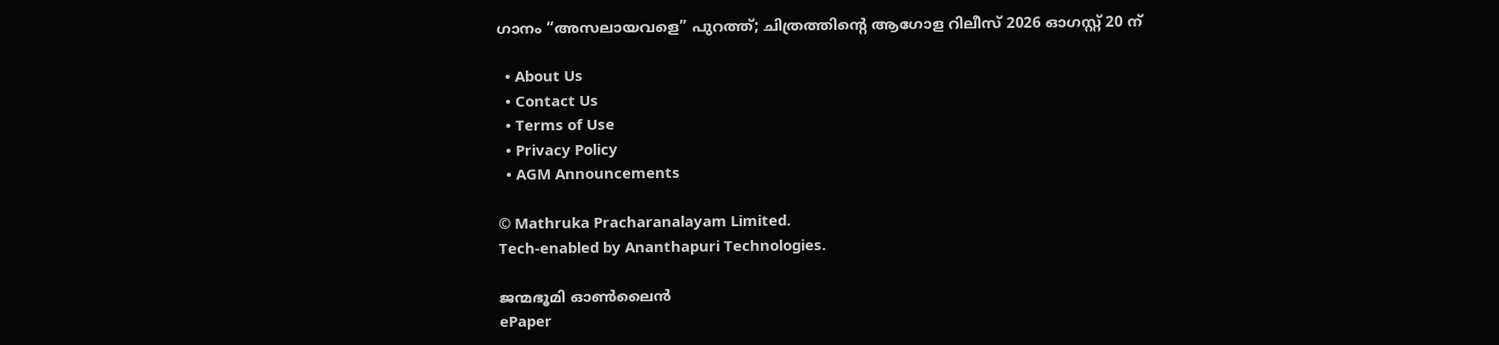ഗാനം “അസലായവളെ” പുറത്ത്; ചിത്രത്തിന്റെ ആഗോള റിലീസ് 2026 ഓഗസ്റ്റ് 20 ന്

  • About Us
  • Contact Us
  • Terms of Use
  • Privacy Policy
  • AGM Announcements

© Mathruka Pracharanalayam Limited.
Tech-enabled by Ananthapuri Technologies.

ജന്മഭൂമി ഓണ്‍ലൈന്‍
ePaper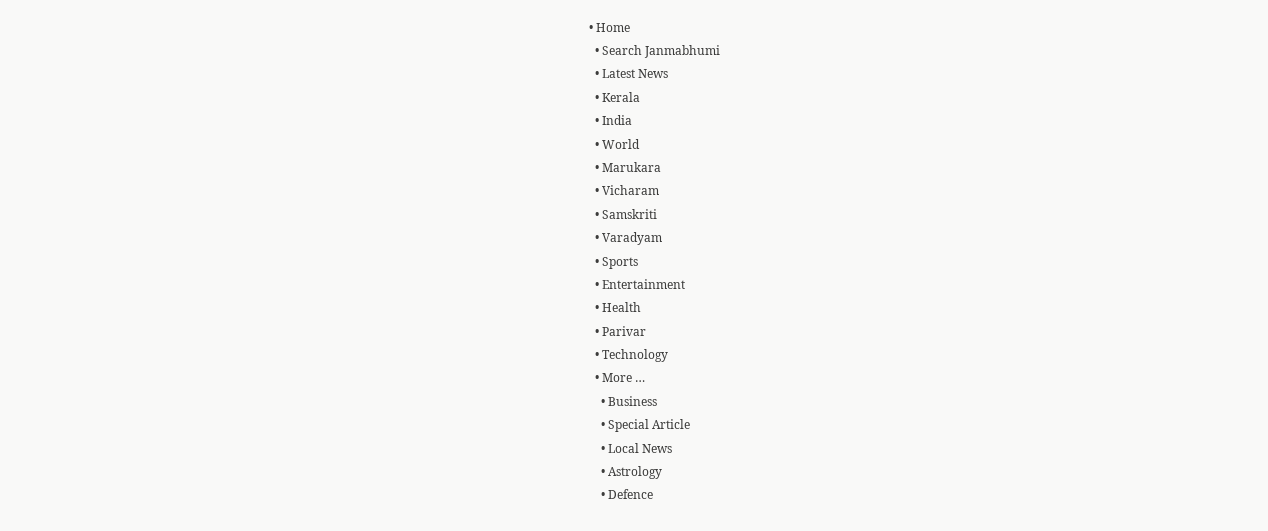• Home
  • Search Janmabhumi
  • Latest News
  • Kerala
  • India
  • World
  • Marukara
  • Vicharam
  • Samskriti
  • Varadyam
  • Sports
  • Entertainment
  • Health
  • Parivar
  • Technology
  • More …
    • Business
    • Special Article
    • Local News
    • Astrology
    • Defence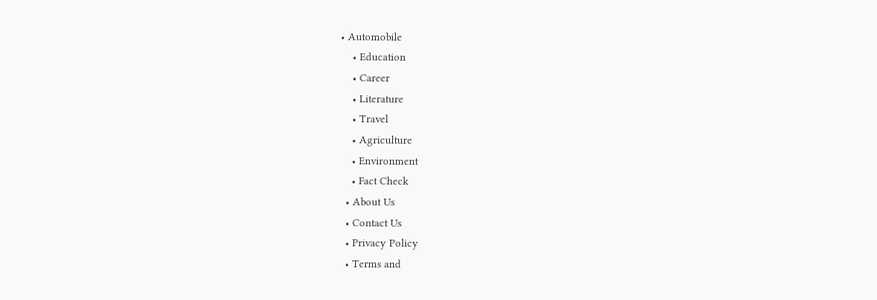• Automobile
    • Education
    • Career
    • Literature
    • Travel
    • Agriculture
    • Environment
    • Fact Check
  • About Us
  • Contact Us
  • Privacy Policy
  • Terms and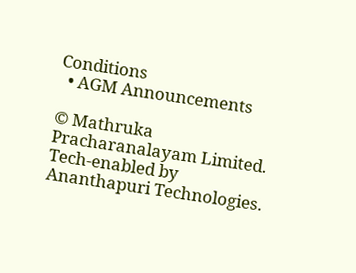Conditions
  • AGM Announcements

© Mathruka Pracharanalayam Limited.
Tech-enabled by Ananthapuri Technologies.